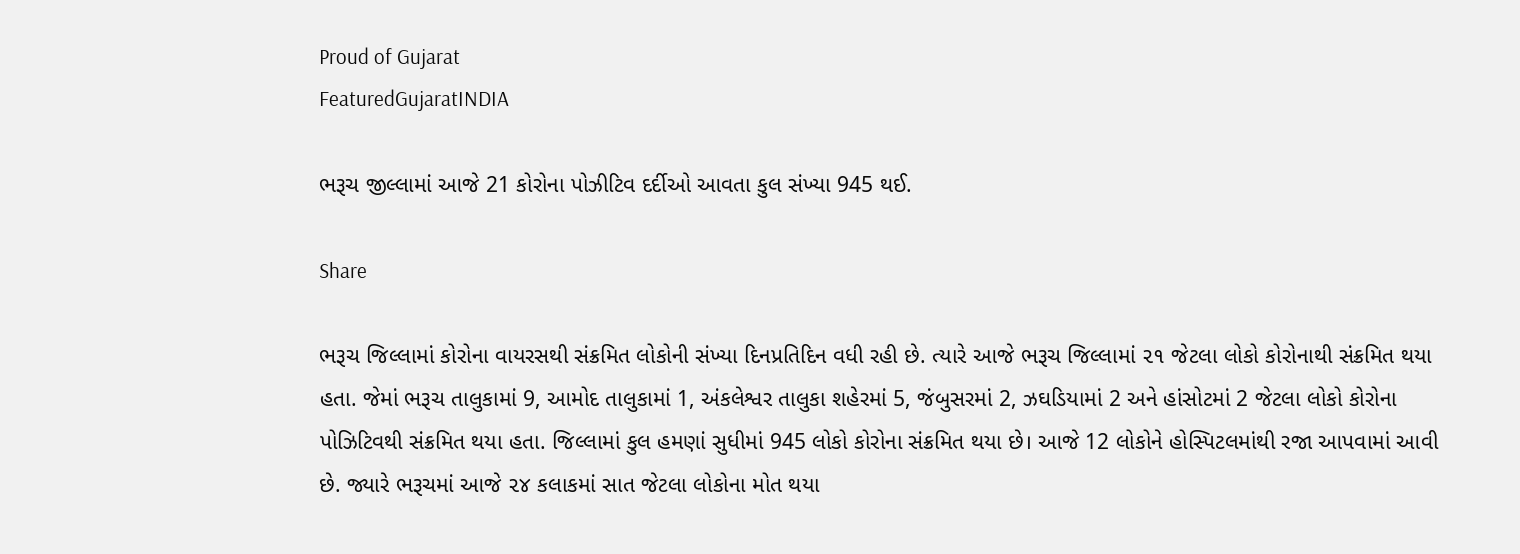Proud of Gujarat
FeaturedGujaratINDIA

ભરૂચ જીલ્લામાં આજે 21 કોરોના પોઝીટિવ દર્દીઓ આવતા કુલ સંખ્યા 945 થઈ.

Share

ભરૂચ જિલ્લામાં કોરોના વાયરસથી સંક્રમિત લોકોની સંખ્યા દિનપ્રતિદિન વધી રહી છે. ત્યારે આજે ભરૂચ જિલ્લામાં ૨૧ જેટલા લોકો કોરોનાથી સંક્રમિત થયા હતા. જેમાં ભરૂચ તાલુકામાં 9, આમોદ તાલુકામાં 1, અંકલેશ્વર તાલુકા શહેરમાં 5, જંબુસરમાં 2, ઝઘડિયામાં 2 અને હાંસોટમાં 2 જેટલા લોકો કોરોના પોઝિટિવથી સંક્રમિત થયા હતા. જિલ્લામાં કુલ હમણાં સુધીમાં 945 લોકો કોરોના સંક્રમિત થયા છે। આજે 12 લોકોને હોસ્પિટલમાંથી રજા આપવામાં આવી છે. જ્યારે ભરૂચમાં આજે ૨૪ કલાકમાં સાત જેટલા લોકોના મોત થયા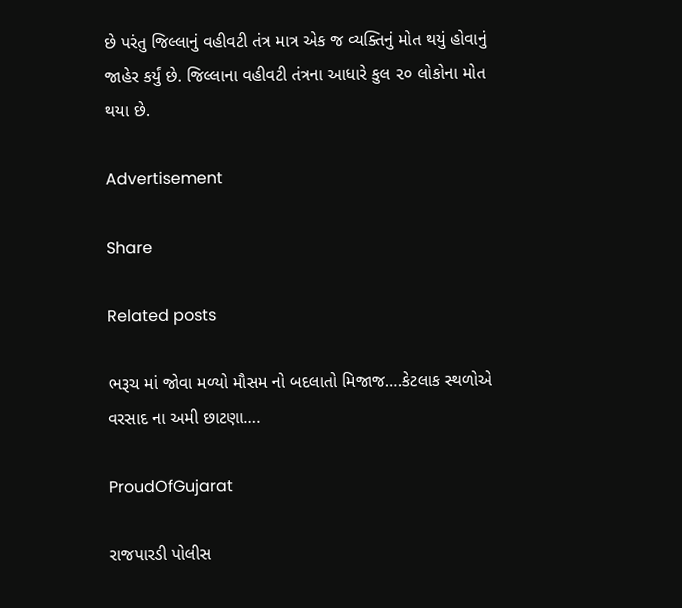છે પરંતુ જિલ્લાનું વહીવટી તંત્ર માત્ર એક જ વ્યક્તિનું મોત થયું હોવાનું જાહેર કર્યું છે. જિલ્લાના વહીવટી તંત્રના આધારે કુલ ૨૦ લોકોના મોત થયા છે.

Advertisement

Share

Related posts

ભરૂચ માં જોવા મળ્યો મૌસમ નો બદલાતો મિજાજ….કેટલાક સ્થળોએ વરસાદ ના અમી છાટણા….

ProudOfGujarat

રાજપારડી પોલીસ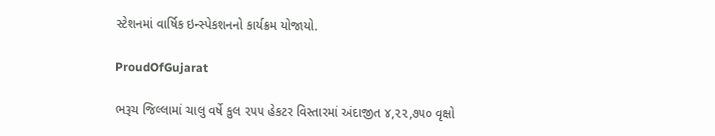સ્ટેશનમાં વાર્ષિક ઇન્સ્પેકશનનો કાર્યક્રમ યોજાયો.

ProudOfGujarat

ભરૂચ જિલ્લામાં ચાલુ વર્ષે કુલ ૨૫૫ હેકટર વિસ્તારમાં અંદાજીત ૪,૨૨,૭૫૦ વૃક્ષો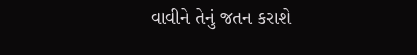વાવીને તેનું જતન કરાશે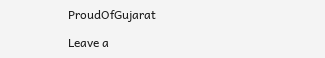ProudOfGujarat

Leave a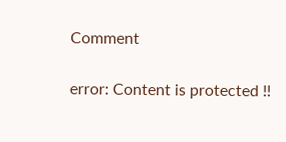Comment

error: Content is protected !!